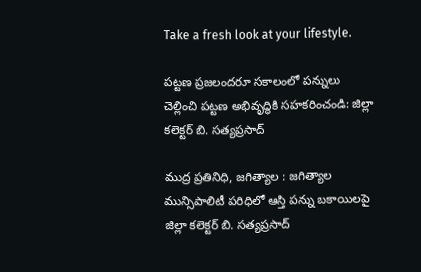Take a fresh look at your lifestyle.

పట్టణ ప్రజలందరూ సకాలంలో పన్నులు చెల్లించి పట్టణ అభివృద్ధికి సహకరించండి: జిల్లా కలెక్టర్ బి. సత్యప్రసాద్

ముద్ర ప్రతినిధి, జగిత్యాల : జగిత్యాల మున్సిపాలిటీ పరిధిలో ఆస్తి పన్ను బకాయిలపై జిల్లా కలెక్టర్ బి. సత్యప్రసాద్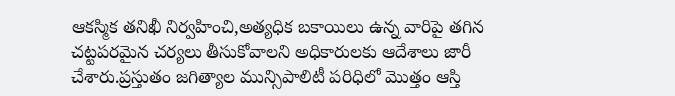ఆకస్మిక తనిఖీ నిర్వహించి,అత్యధిక బకాయిలు ఉన్న వారిపై తగిన చట్టపరమైన చర్యలు తీసుకోవాలని అధికారులకు ఆదేశాలు జారీ చేశారు.ప్రస్తుతం జగిత్యాల మున్సిపాలిటీ పరిధిలో మొత్తం ఆస్తి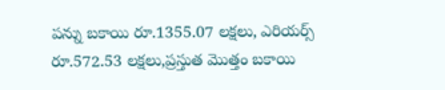పన్ను బకాయి రూ.1355.07 లక్షలు, ఎరియర్స్ రూ.572.53 లక్షలు,ప్రస్తుత మొత్తం బకాయి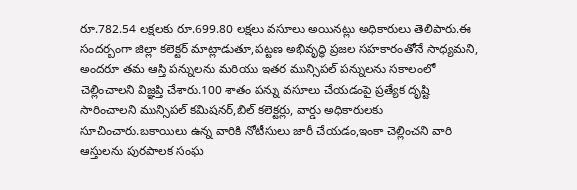రూ.782.54 లక్షలకు రూ.699.80 లక్షలు వసూలు అయినట్లు అధికారులు తెలిపారు.ఈ సందర్బంగా జిల్లా కలెక్టర్ మాట్లాడుతూ,పట్టణ అభివృద్ధి ప్రజల సహకారంతోనే సాధ్యమని, అందరూ తమ ఆస్తి పన్నులను మరియు ఇతర మున్సిపల్ పన్నులను సకాలంలో చెల్లించాలని విజ్ఞప్తి చేశారు.100 శాతం పన్ను వసూలు చేయడంపై ప్రత్యేక దృష్టి సారించాలని మున్సిపల్ కమిషనర్,బిల్ కలెక్టర్లు, వార్డు అధికారులకు సూచించారు.బకాయిలు ఉన్న వారికి నోటీసులు జారీ చేయడం,ఇంకా చెల్లించని వారి ఆస్తులను పురపాలక సంఘ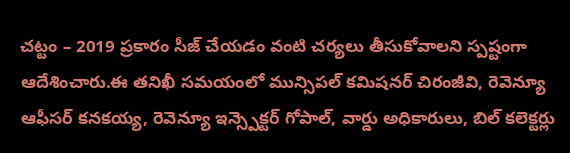చట్టం – 2019 ప్రకారం సీజ్ చేయడం వంటి చర్యలు తీసుకోవాలని స్పష్టంగా ఆదేశించారు.ఈ తనిఖీ సమయంలో మున్సిపల్ కమిషనర్ చిరంజీవి, రెవెన్యూ ఆఫీసర్ కనకయ్య, రెవెన్యూ ఇన్స్పెక్టర్ గోపాల్, వార్డు అధికారులు, బిల్ కలెక్టర్లు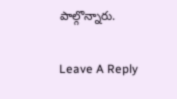పాల్గొన్నారు.

Leave A Reply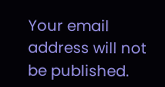Your email address will not be published.